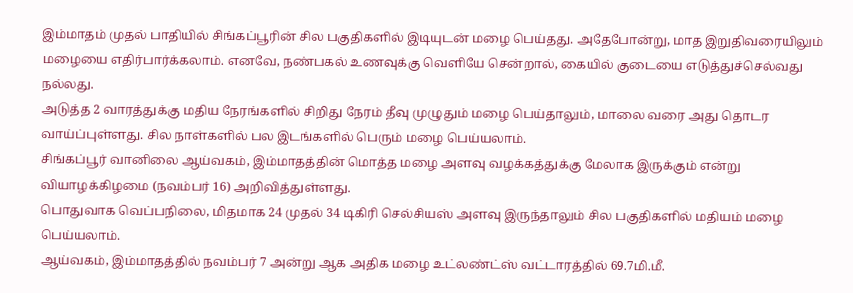இம்மாதம் முதல் பாதியில் சிங்கப்பூரின் சில பகுதிகளில் இடியுடன் மழை பெய்தது. அதேபோன்று, மாத இறுதிவரையிலும் மழையை எதிர்பார்க்கலாம். எனவே, நண்பகல் உணவுக்கு வெளியே சென்றால், கையில் குடையை எடுத்துச்செல்வது நல்லது.
அடுத்த 2 வாரத்துக்கு மதிய நேரங்களில் சிறிது நேரம் தீவு முழுதும் மழை பெய்தாலும், மாலை வரை அது தொடர வாய்ப்புள்ளது. சில நாள்களில் பல இடங்களில் பெரும் மழை பெய்யலாம்.
சிங்கப்பூர் வானிலை ஆய்வகம், இம்மாதத்தின் மொத்த மழை அளவு வழக்கத்துக்கு மேலாக இருக்கும் என்று வியாழக்கிழமை (நவம்பர் 16) அறிவித்துள்ளது.
பொதுவாக வெப்பநிலை, மிதமாக 24 முதல் 34 டிகிரி செல்சியஸ் அளவு இருந்தாலும் சில பகுதிகளில் மதியம் மழை பெய்யலாம்.
ஆய்வகம், இம்மாதத்தில் நவம்பர் 7 அன்று ஆக அதிக மழை உட்லண்ட்ஸ் வட்டாரத்தில் 69.7மி.மீ.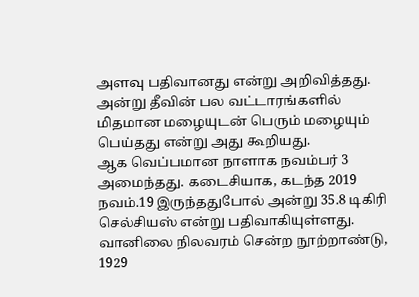அளவு பதிவானது என்று அறிவித்தது. அன்று தீவின் பல வட்டாரங்களில் மிதமான மழையுடன் பெரும் மழையும் பெய்தது என்று அது கூறியது.
ஆக வெப்பமான நாளாக நவம்பர் 3 அமைந்தது. கடைசியாக, கடந்த 2019 நவம்.19 இருந்ததுபோல் அன்று 35.8 டிகிரி செல்சியஸ் என்று பதிவாகியுள்ளது. வானிலை நிலவரம் சென்ற நூற்றாண்டு, 1929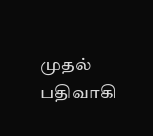முதல் பதிவாகி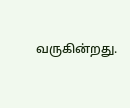வருகின்றது.